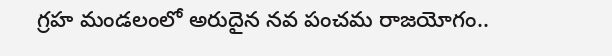గ్రహ మండలంలో అరుదైన నవ పంచమ రాజయోగం..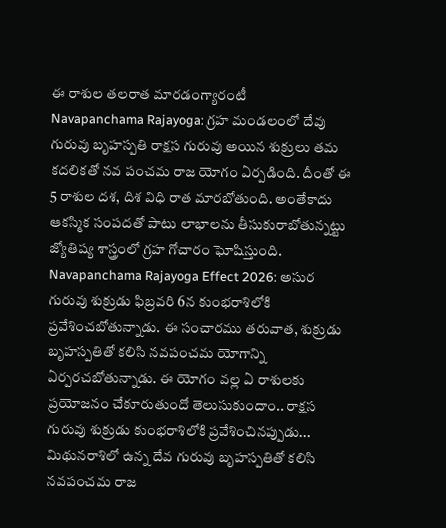ఈ రాశుల తలరాత మారడంగ్యారంటీ
Navapanchama Rajayoga: గ్రహ మండలంలో దేవు గురువు బృహస్పతి రాక్షస గురువు అయిన శుక్రులు తమ కదలికతో నవ పంచమ రాజ యోగం ఏర్పడింది. దీంతో ఈ 5 రాశుల దశ, దిశ విధి రాత మారబోతుంది. అంతేకాదు ఆకస్మిక సంపదతో పాటు లాభాలను తీసుకురాబోతున్నట్టు జ్యోతిష్య శాస్త్రంలో గ్రహ గోచారం ఘోషిస్తుంది. Navapanchama Rajayoga Effect 2026: అసుర గురువు శుక్రుడు ఫిబ్రవరి 6న కుంభరాశిలోకి ప్రవేశించబోతున్నాడు. ఈ సంచారము తరువాత, శుక్రుడు బృహస్పతితో కలిసి నవపంచమ యోగాన్ని ఏర్పరచబోతున్నాడు. ఈ యోగం వల్ల ఏ రాశులకు ప్రయోజనం చేకూరుతుందో తెలుసుకుందాం.. రాక్షస గురువు శుక్రుడు కుంభరాశిలోకి ప్రవేశించినప్పుడు... మిథునరాశిలో ఉన్న దేవ గురువు బృహస్పతితో కలిసి నవపంచమ రాజ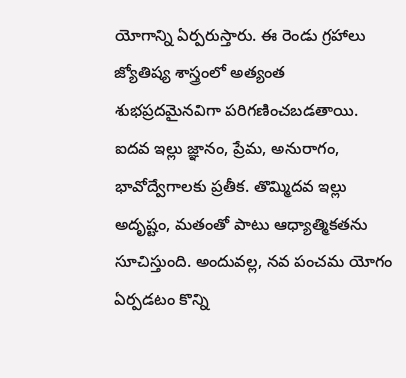యోగాన్ని ఏర్పరుస్తారు. ఈ రెండు గ్రహాలు జ్యోతిష్య శాస్త్రంలో అత్యంత శుభప్రదమైనవిగా పరిగణించబడతాయి. ఐదవ ఇల్లు జ్ఞానం, ప్రేమ, అనురాగం, భావోద్వేగాలకు ప్రతీక. తొమ్మిదవ ఇల్లు అదృష్టం, మతంతో పాటు ఆధ్యాత్మికతను సూచిస్తుంది. అందువల్ల, నవ పంచమ యోగం ఏర్పడటం కొన్ని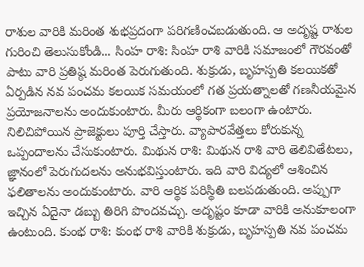రాశుల వారికి మరింత శుభప్రదంగా పరిగణించబడుతుంది. ఆ అదృష్ట రాశుల గురించి తెలుసుకోండి... సింహ రాశి: సింహ రాశి వారికి సమాజంలో గౌరవంతో పాటు వారి ప్రతిష్ఠ మరింత పెరుగుతుంది. శుక్రుడు, బృహస్పతి కలయికతో ఏర్పడిన నవ పంచమ కలయిక సమయంలో గత ప్రయత్నాలతో గణనీయమైన ప్రయోజనాలను అందుకుంటారు. మీరు ఆర్థికంగా బలంగా ఉంటారు. నిలిచిపోయిన ప్రాజెక్టులు పూర్తి చేస్తారు. వ్యాపారవేత్తలు కోరుకున్న ఒప్పందాలను చేసుకుంటారు. మిథున రాశి: మిథున రాశి వారి తెలివితేటలు, జ్ఞానంలో పెరుగుదలను అనుభవిస్తుంటారు. ఇది వారి విద్యలో ఆశించిన ఫలితాలను అందుకుంటారు. వారి ఆర్థిక పరిస్థితి బలపడుతుంది. అప్పుగా ఇచ్చిన ఏదైనా డబ్బు తిరిగి పొందవచ్చు. అదృష్టం కూడా వారికి అనుకూలంగా ఉంటుంది. కుంభ రాశి: కుంభ రాశి వారికి శుక్రుడు, బృహస్పతి నవ పంచమ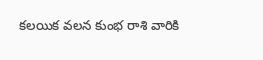కలయిక వలన కుంభ రాశి వారికి